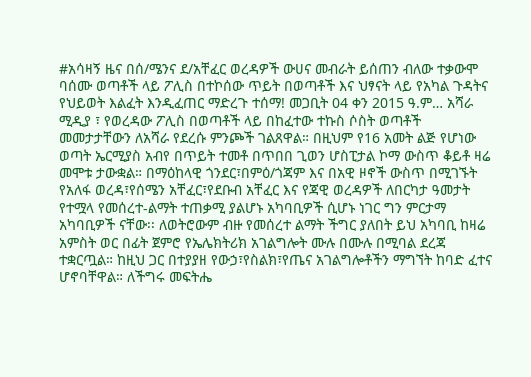#አሳዛኝ ዜና በሰ/ሜንና ደ/አቸፈር ወረዳዎች ውሀና መብራት ይሰጠን ብለው ተቃውሞ ባሰሙ ወጣቶች ላይ ፖሊስ በተኮሰው ጥይት በወጣቶች እና ህፃናት ላይ የአካል ጉዳትና የህይወት እልፈት እንዲፈጠር ማድረጉ ተሰማ! መጋቢት 04 ቀን 2015 ዓ.ም… አሻራ ሚዲያ ፣ የወረዳው ፖሊስ በወጣቶች ላይ በከፈተው ተኩስ ሶስት ወጣቶች መመታታቸውን ለአሻራ የደረሱ ምንጮች ገልጸዋል። በዚህም የ16 አመት ልጅ የሆነው ወጣት ኤርሚያስ አብየ በጥይት ተመቶ በጥበበ ጊወን ሆስፒታል ኮማ ውስጥ ቆይቶ ዛሬ መሞቱ ታውቋል። በማዕከላዊ ጎንደር፣በምዕ/ጎጃም እና በአዊ ዞኖች ውስጥ በሚገኙት የአለፋ ወረዳ፣የሰሜን አቸፈር፣የደቡብ አቸፈር እና የጃዊ ወረዳዎች ለበርካታ ዓመታት የተሟላ የመሰረተ-ልማት ተጠቃሚ ያልሆኑ አካባቢዎች ሲሆኑ ነገር ግን ምርታማ አካባቢዎች ናቸው፡፡ ለወትሮውም ብዙ የመሰረተ ልማት ችግር ያለበት ይህ አካባቢ ከዛሬ አምስት ወር በፊት ጀምሮ የኤሌክትሪክ አገልግሎት ሙሉ በሙሉ በሚባል ደረጃ ተቋርጧል። ከዚህ ጋር በተያያዘ የውኃ፣የስልክ፣የጤና አገልግሎቶችን ማግኘት ከባድ ፈተና ሆኖባቸዋል። ለችግሩ መፍትሔ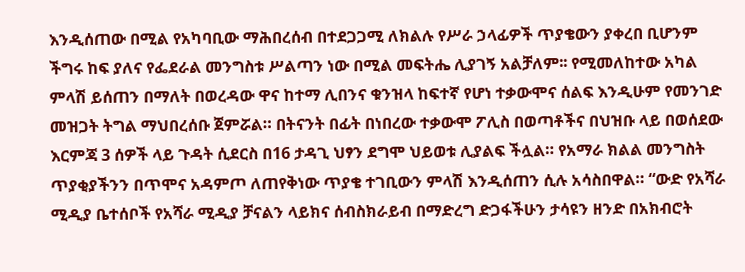እንዲሰጠው በሚል የአካባቢው ማሕበረሰብ በተደጋጋሚ ለክልሉ የሥራ ኃላፊዎች ጥያቄውን ያቀረበ ቢሆንም ችግሩ ከፍ ያለና የፌደራል መንግስቱ ሥልጣን ነው በሚል መፍትሔ ሊያገኝ አልቻለም፡፡ የሚመለከተው አካል ምላሽ ይሰጠን በማለት በወረዳው ዋና ከተማ ሊበንና ቁንዝላ ከፍተኛ የሆነ ተቃውሞና ሰልፍ እንዲሁም የመንገድ መዝጋት ትግል ማህበረሰቡ ጀምሯል። በትናንት በፊት በነበረው ተቃውሞ ፖሊስ በወጣቶችና በህዝቡ ላይ በወሰደው እርምጃ 3 ሰዎች ላይ ጉዳት ሲደርስ በ16 ታዳጊ ህፃን ደግሞ ህይወቱ ሊያልፍ ችሏል። የአማራ ክልል መንግስት ጥያቂያችንን በጥሞና አዳምጦ ለጠየቅነው ጥያቄ ተገቢውን ምላሽ እንዲሰጠን ሲሉ አሳስበዋል። “ውድ የአሻራ ሚዲያ ቤተሰቦች የአሻራ ሚዲያ ቻናልን ላይክና ሰብስክራይብ በማድረግ ድጋፋችሁን ታሳዩን ዘንድ በአክብሮት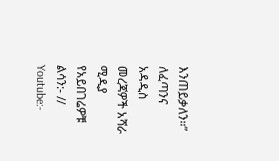እንጠይቃለን።” ለፈጣንና አዳዲስ መረጃዎች አሻራ ሚዲያ የአይበገሬዎቹ ልሳን:- // Youtube:-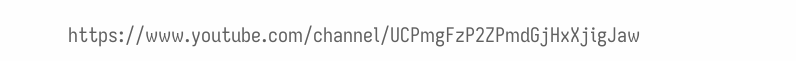https://www.youtube.com/channel/UCPmgFzP2ZPmdGjHxXjigJaw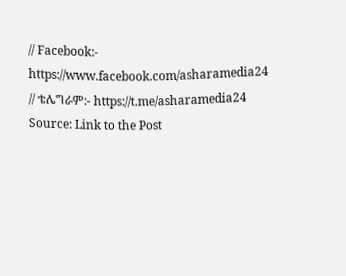// Facebook:- https://www.facebook.com/asharamedia24 // ቴሌግራም:- https://t.me/asharamedia24
Source: Link to the Post